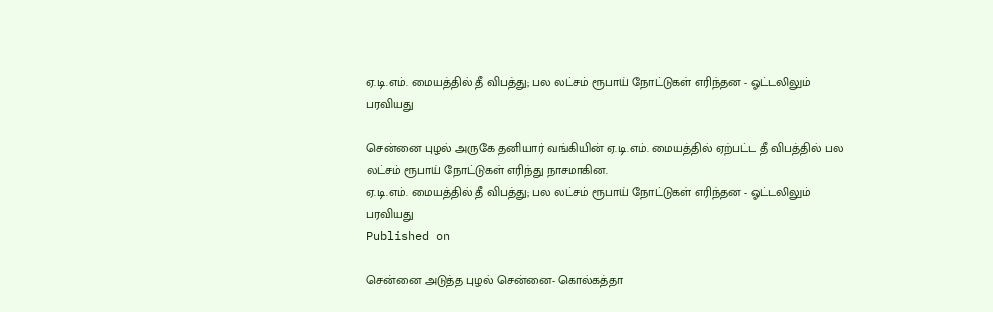ஏ.டி.எம். மையத்தில் தீ விபத்து; பல லட்சம் ரூபாய் நோட்டுகள் எரிந்தன - ஓட்டலிலும் பரவியது

சென்னை புழல் அருகே தனியார் வங்கியின் ஏ.டி.எம். மையத்தில் ஏற்பட்ட தீ விபத்தில் பல லட்சம் ரூபாய் நோட்டுகள் எரிந்து நாசமாகின.
ஏ.டி.எம். மையத்தில் தீ விபத்து; பல லட்சம் ரூபாய் நோட்டுகள் எரிந்தன - ஓட்டலிலும் பரவியது
Published on

சென்னை அடுத்த புழல் சென்னை- கொல்கத்தா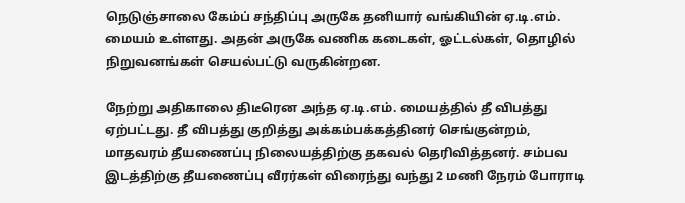நெடுஞ்சாலை கேம்ப் சந்திப்பு அருகே தனியார் வங்கியின் ஏ.டி.எம். மையம் உள்ளது. அதன் அருகே வணிக கடைகள், ஓட்டல்கள், தொழில் நிறுவனங்கள் செயல்பட்டு வருகின்றன.

நேற்று அதிகாலை திடீரென அந்த ஏ.டி.எம். மையத்தில் தீ விபத்து ஏற்பட்டது. தீ விபத்து குறித்து அக்கம்பக்கத்தினர் செங்குன்றம், மாதவரம் தீயணைப்பு நிலையத்திற்கு தகவல் தெரிவித்தனர். சம்பவ இடத்திற்கு தீயணைப்பு வீரர்கள் விரைந்து வந்து 2 மணி நேரம் போராடி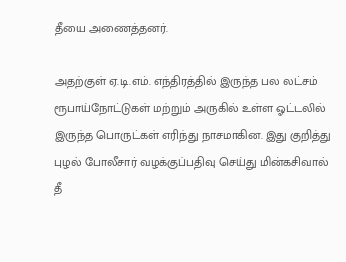தீயை அணைத்தனர்.

அதற்குள் ஏ.டி.எம். எந்திரத்தில் இருந்த பல லட்சம் ரூபாய்நோட்டுகள் மற்றும் அருகில் உள்ள ஓட்டலில் இருந்த பொருட்கள் எரிந்து நாசமாகின. இது குறித்து புழல் போலீசார் வழக்குப்பதிவு செய்து மின்கசிவால் தீ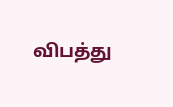விபத்து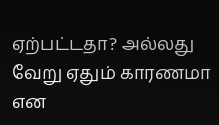ஏற்பட்டதா? அல்லது வேறு ஏதும் காரணமா என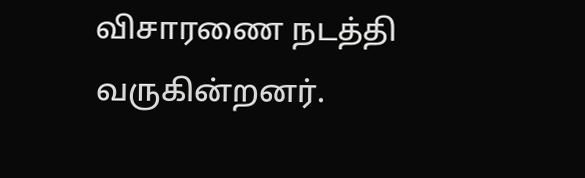விசாரணை நடத்தி வருகின்றனர்.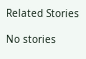Related Stories

No stories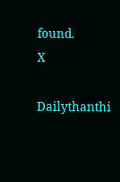found.
X

Dailythanthi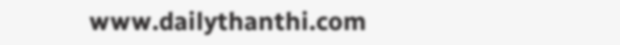www.dailythanthi.com